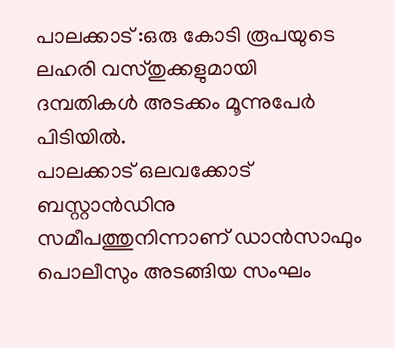പാലക്കാട് :ഒരു കോടി രൂപയുടെ ലഹരി വസ്തുക്കളുമായി ദമ്പതികൾ അടക്കം മൂന്നുപേർ പിടിയിൽ.
പാലക്കാട് ഒലവക്കോട് ബസ്റ്റാൻഡിനു സമീപത്തുനിന്നാണ് ഡാൻസാഫും പൊലീസും അടങ്ങിയ സംഘം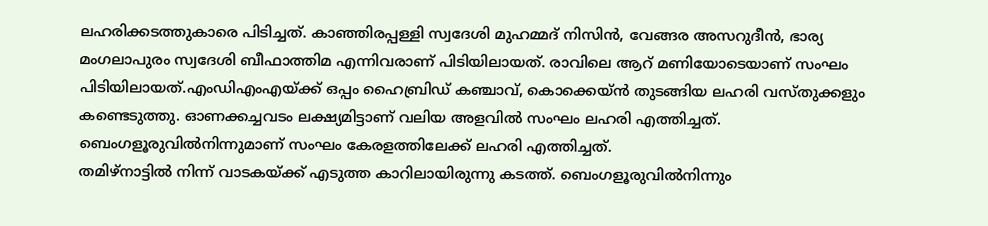ലഹരിക്കടത്തുകാരെ പിടിച്ചത്. കാഞ്ഞിരപ്പള്ളി സ്വദേശി മുഹമ്മദ് നിസിൻ, വേങ്ങര അസറുദീൻ, ഭാര്യ മംഗലാപുരം സ്വദേശി ബീഫാത്തിമ എന്നിവരാണ് പിടിയിലായത്. രാവിലെ ആറ് മണിയോടെയാണ് സംഘം പിടിയിലായത്.എംഡിഎംഎയ്ക്ക് ഒപ്പം ഹൈബ്രിഡ് കഞ്ചാവ്, കൊക്കെയ്ൻ തുടങ്ങിയ ലഹരി വസ്തുക്കളും കണ്ടെടുത്തു. ഓണക്കച്ചവടം ലക്ഷ്യമിട്ടാണ് വലിയ അളവിൽ സംഘം ലഹരി എത്തിച്ചത്. ബെംഗളൂരുവിൽനിന്നുമാണ് സംഘം കേരളത്തിലേക്ക് ലഹരി എത്തിച്ചത്.
തമിഴ്നാട്ടിൽ നിന്ന് വാടകയ്ക്ക് എടുത്ത കാറിലായിരുന്നു കടത്ത്. ബെംഗളൂരുവിൽനിന്നും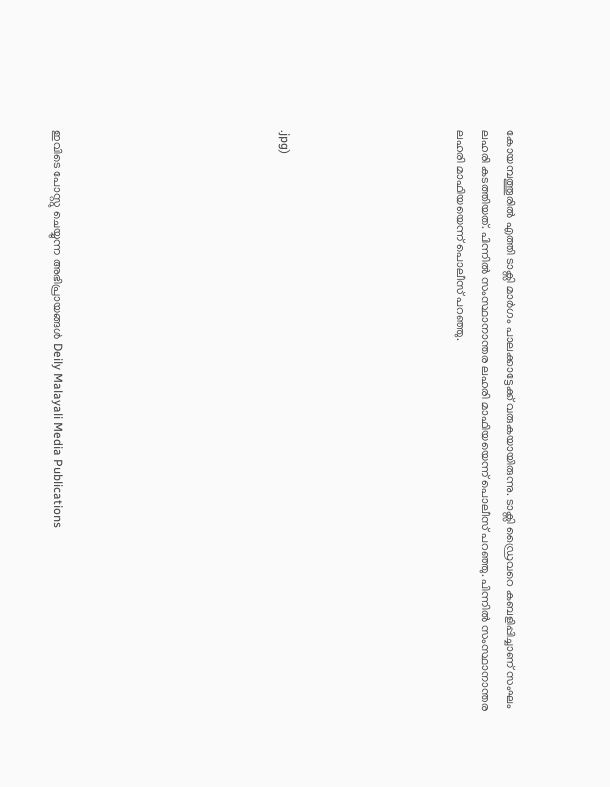കോയമ്പത്തൂരിൽ എത്തി ടാക്സി മാർഗം പാലക്കാട്ടേക്ക് വരുകയായിരുന്നു. ടാക്സി ഡ്രൈവറെ കബളിപ്പിച്ചാണ് സംഘം ലഹരി കടത്തിയത്. പിന്നിൽ സംസ്ഥാനാന്തര ലഹരി മാഫിയയെന്ന് പൊലീസ് പറഞ്ഞു. പിന്നിൽ സംസ്ഥാനാന്തര ലഹരി മാഫിയയെന്ന് പൊലീസ് പറഞ്ഞു.






.jpg)








ഇവിടെ പോസ്റ്റു ചെയ്യുന്ന അഭിപ്രായങ്ങൾ Deily Malayali Media Publications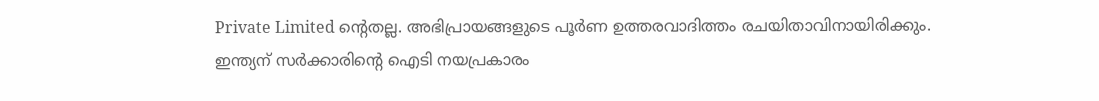Private Limited ന്റെതല്ല. അഭിപ്രായങ്ങളുടെ പൂർണ ഉത്തരവാദിത്തം രചയിതാവിനായിരിക്കും.
ഇന്ത്യന് സർക്കാരിന്റെ ഐടി നയപ്രകാരം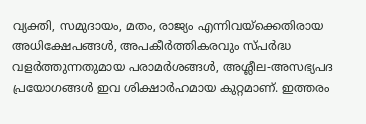വ്യക്തി, സമുദായം, മതം, രാജ്യം എന്നിവയ്ക്കെതിരായ അധിക്ഷേപങ്ങൾ, അപകീർത്തികരവും സ്പർദ്ധ വളർത്തുന്നതുമായ പരാമർശങ്ങൾ, അശ്ലീല-അസഭ്യപദ പ്രയോഗങ്ങൾ ഇവ ശിക്ഷാർഹമായ കുറ്റമാണ്. ഇത്തരം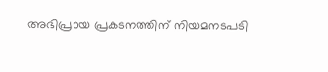അഭിപ്രായ പ്രകടനത്തിന് നിയമനടപടി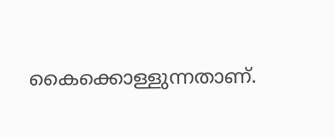കൈക്കൊള്ളുന്നതാണ്.